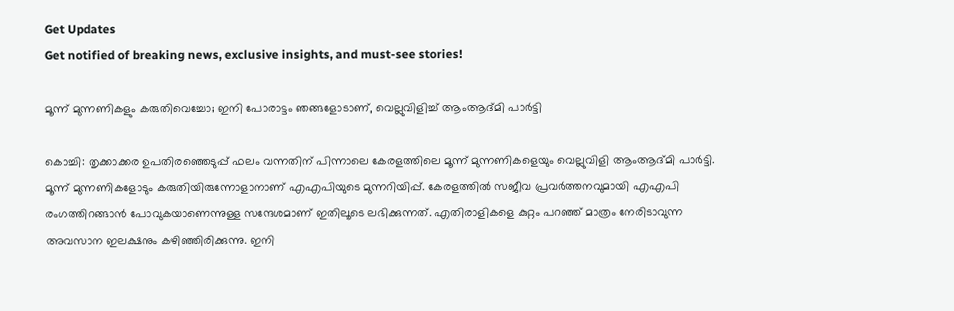Get Updates
Get notified of breaking news, exclusive insights, and must-see stories!

മൂന്ന് മുന്നണികളും കരുതിവെച്ചോ; ഇനി പോരാട്ടം ഞങ്ങളോടാണ്, വെല്ലുവിളിച്ച് ആംആദ്മി പാര്‍ട്ടി

കൊച്ചി: തൃക്കാക്കര ഉപതിരഞ്ഞെടുപ്പ് ഫലം വന്നതിന് പിന്നാലെ കേരളത്തിലെ മൂന്ന് മുന്നണികളെയും വെല്ലുവിളി ആംആദ്മി പാര്‍ട്ടി. മൂന്ന് മുന്നണികളോടും കരുതിയിരുന്നോളാനാണ് എഎപിയുടെ മുന്നറിയിപ്പ്. കേരളത്തില്‍ സജീവ പ്രവര്‍ത്തനവുമായി എഎപി രംഗത്തിറങ്ങാന്‍ പോവുകയാണെന്നുള്ള സന്ദേശമാണ് ഇതിലൂടെ ലഭിക്കുന്നത്. എതിരാളികളെ കുറ്റം പറഞ്ഞ് മാത്രം നേരിടാവുന്ന അവസാന ഇലക്ഷനും കഴിഞ്ഞിരിക്കുന്നു. ഇനി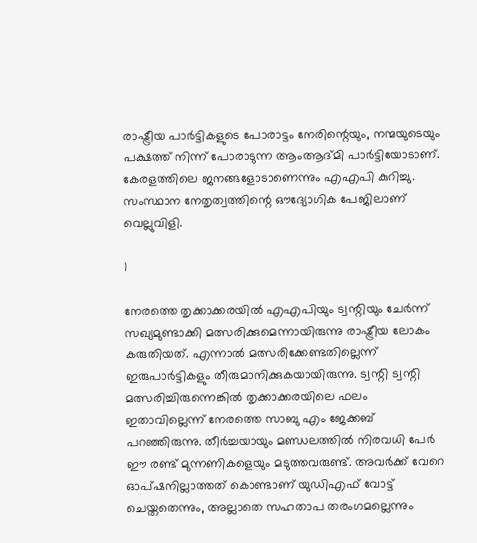രാഷ്ട്രീയ പാര്‍ട്ടികളുടെ പോരാട്ടം നേരിന്റെയും, നന്മയുടെയും പക്ഷത്ത് നിന്ന് പോരാടുന്ന ആംആദ്മി പാര്‍ട്ടിയോടാണ്. കേരളത്തിലെ ജനങ്ങളോടാണെന്നും എഎപി കുറിച്ചു. സംസ്ഥാന നേതൃത്വത്തിന്റെ ഔദ്യോഗിക പേജിലാണ് വെല്ലുവിളി.

1

നേരത്തെ തൃക്കാക്കരയില്‍ എഎപിയും ട്വന്റിയും ചേര്‍ന്ന് സഖ്യമുണ്ടാക്കി മത്സരിക്കുമെന്നായിരുന്നു രാഷ്ട്രീയ ലോകം കരുതിയത്. എന്നാല്‍ മത്സരിക്കേണ്ടതില്ലെന്ന് ഇരുപാര്‍ട്ടികളും തീരുമാനിക്കുകയായിരുന്നു. ട്വന്റി ട്വന്റി മത്സരിച്ചിരുന്നെങ്കില്‍ തൃക്കാക്കരയിലെ ഫലം ഇതാവില്ലെന്ന് നേരത്തെ സാബു എം ജേക്കബ് പറഞ്ഞിരുന്നു. തീര്‍ച്ചയായും മണ്ഡലത്തില്‍ നിരവധി പേര്‍ ഈ രണ്ട് മുന്നണികളെയും മടുത്തവരുണ്ട്. അവര്‍ക്ക് വേറെ ഓപ്ഷനില്ലാത്തത് കൊണ്ടാണ് യുഡിഎഫ് വോട്ട് ചെയ്തതെന്നും, അല്ലാതെ സഹതാപ തരംഗമല്ലെന്നും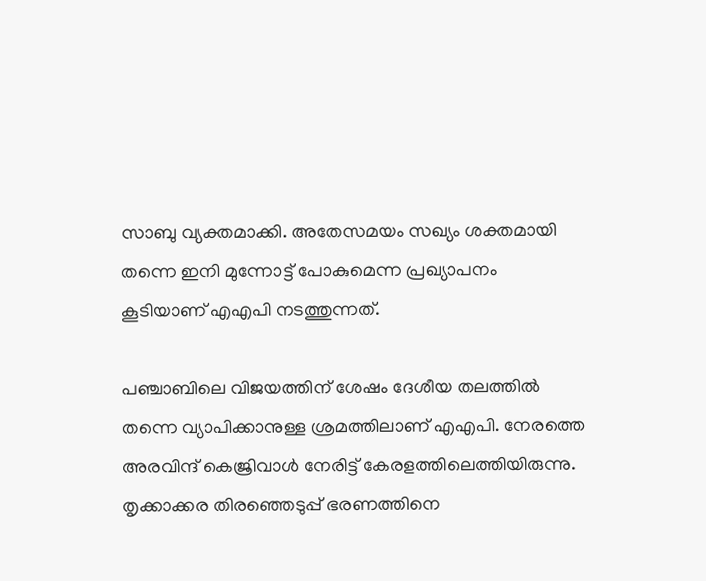സാബു വ്യക്തമാക്കി. അതേസമയം സഖ്യം ശക്തമായി തന്നെ ഇനി മുന്നോട്ട് പോകുമെന്ന പ്രഖ്യാപനം കൂടിയാണ് എഎപി നടത്തുന്നത്.

പഞ്ചാബിലെ വിജയത്തിന് ശേഷം ദേശീയ തലത്തില്‍ തന്നെ വ്യാപിക്കാനുള്ള ശ്രമത്തിലാണ് എഎപി. നേരത്തെ അരവിന്ദ് കെജ്രിവാള്‍ നേരിട്ട് കേരളത്തിലെത്തിയിരുന്നു. തൃക്കാക്കര തിരഞ്ഞെടുപ്പ് ഭരണത്തിനെ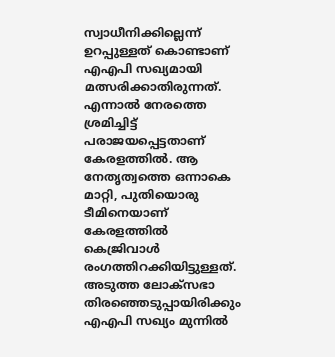സ്വാധീനിക്കില്ലെന്ന് ഉറപ്പുള്ളത് കൊണ്ടാണ് എഎപി സഖ്യമായി മത്സരിക്കാതിരുന്നത്. എന്നാല്‍ നേരത്തെ ശ്രമിച്ചിട്ട് പരാജയപ്പെട്ടതാണ് കേരളത്തില്‍. ആ നേതൃത്വത്തെ ഒന്നാകെ മാറ്റി, പുതിയൊരു ടീമിനെയാണ് കേരളത്തില്‍ കെജ്രിവാള്‍ രംഗത്തിറക്കിയിട്ടുള്ളത്. അടുത്ത ലോക്‌സഭാ തിരഞ്ഞെടുപ്പായിരിക്കും എഎപി സഖ്യം മുന്നില്‍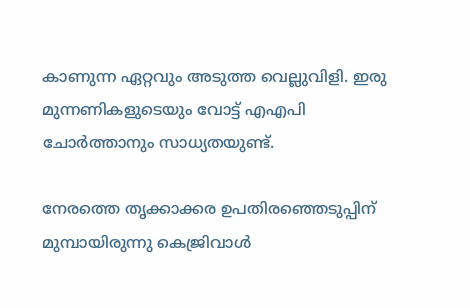കാണുന്ന ഏറ്റവും അടുത്ത വെല്ലുവിളി. ഇരു മുന്നണികളുടെയും വോട്ട് എഎപി ചോര്‍ത്താനും സാധ്യതയുണ്ട്.

നേരത്തെ തൃക്കാക്കര ഉപതിരഞ്ഞെടുപ്പിന് മുമ്പായിരുന്നു കെജ്രിവാള്‍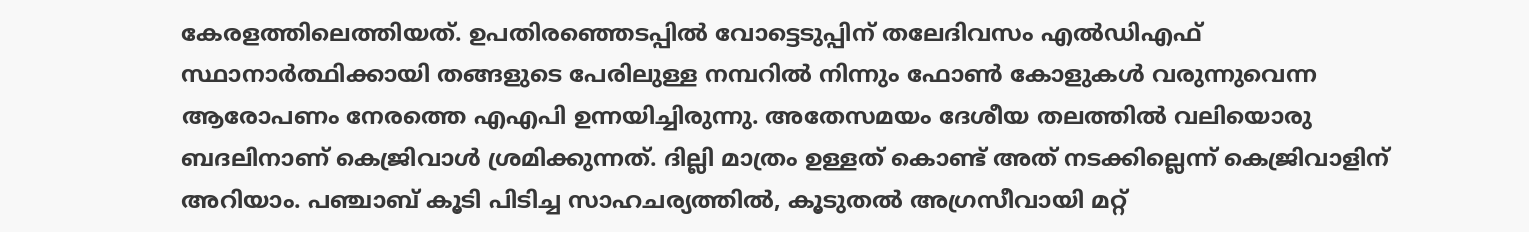കേരളത്തിലെത്തിയത്. ഉപതിരഞ്ഞെടപ്പില്‍ വോട്ടെടുപ്പിന് തലേദിവസം എല്‍ഡിഎഫ് സ്ഥാനാര്‍ത്ഥിക്കായി തങ്ങളുടെ പേരിലുള്ള നമ്പറില്‍ നിന്നും ഫോണ്‍ കോളുകള്‍ വരുന്നുവെന്ന ആരോപണം നേരത്തെ എഎപി ഉന്നയിച്ചിരുന്നു. അതേസമയം ദേശീയ തലത്തില്‍ വലിയൊരു ബദലിനാണ് കെജ്രിവാള്‍ ശ്രമിക്കുന്നത്. ദില്ലി മാത്രം ഉള്ളത് കൊണ്ട് അത് നടക്കില്ലെന്ന് കെജ്രിവാളിന് അറിയാം. പഞ്ചാബ് കൂടി പിടിച്ച സാഹചര്യത്തില്‍, കൂടുതല്‍ അഗ്രസീവായി മറ്റ്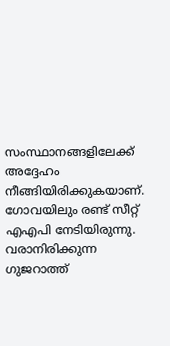സംസ്ഥാനങ്ങളിലേക്ക് അദ്ദേഹം നീങ്ങിയിരിക്കുകയാണ്. ഗോവയിലും രണ്ട് സീറ്റ് എഎപി നേടിയിരുന്നു. വരാനിരിക്കുന്ന ഗുജറാത്ത്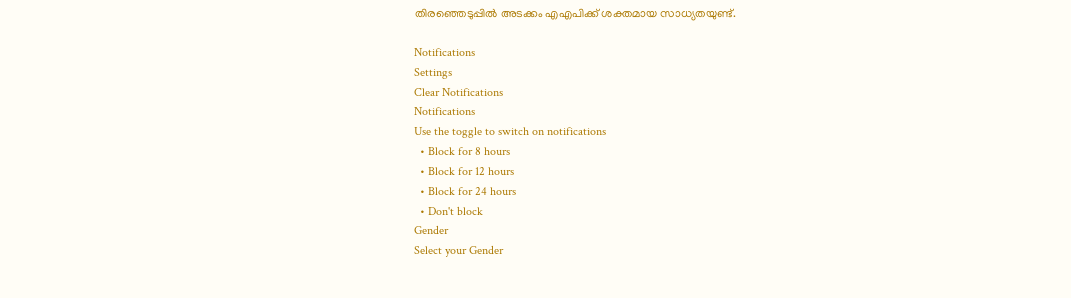തിരഞ്ഞെടുപ്പില്‍ അടക്കം എഎപിക്ക് ശക്തമായ സാധ്യതയുണ്ട്.

Notifications
Settings
Clear Notifications
Notifications
Use the toggle to switch on notifications
  • Block for 8 hours
  • Block for 12 hours
  • Block for 24 hours
  • Don't block
Gender
Select your Gender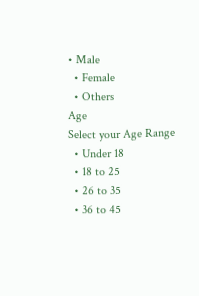• Male
  • Female
  • Others
Age
Select your Age Range
  • Under 18
  • 18 to 25
  • 26 to 35
  • 36 to 45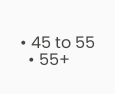• 45 to 55
  • 55+